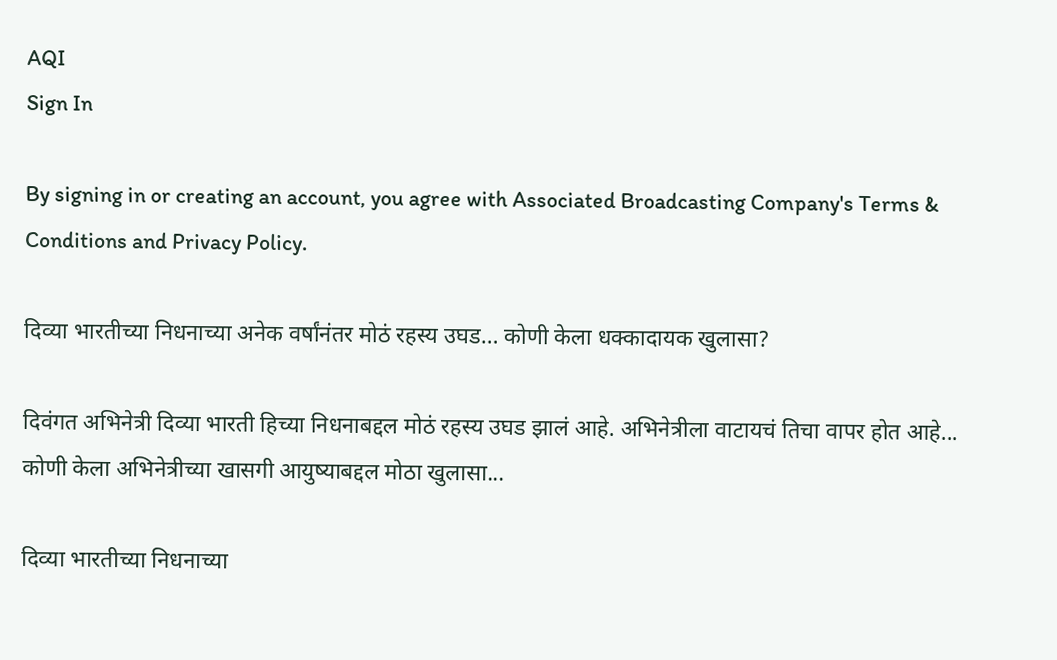AQI
Sign In

By signing in or creating an account, you agree with Associated Broadcasting Company's Terms & Conditions and Privacy Policy.

दिव्या भारतीच्या निधनाच्या अनेक वर्षांनंतर मोठं रहस्य उघड… कोणी केला धक्कादायक खुलासा?

दिवंगत अभिनेत्री दिव्या भारती हिच्या निधनाबद्दल मोठं रहस्य उघड झालं आहे. अभिनेत्रीला वाटायचं तिचा वापर होत आहे... कोणी केला अभिनेत्रीच्या खासगी आयुष्याबद्दल मोठा खुलासा...

दिव्या भारतीच्या निधनाच्या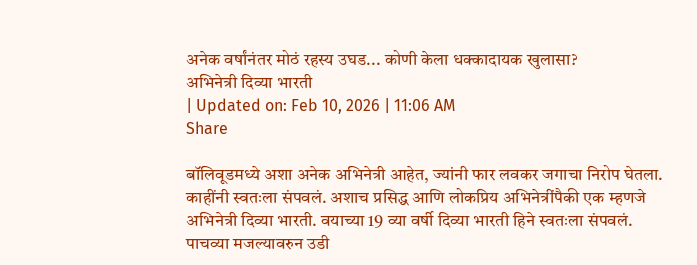अनेक वर्षांनंतर मोठं रहस्य उघड... कोणी केला धक्कादायक खुलासा?
अभिनेत्री दिव्या भारती
| Updated on: Feb 10, 2026 | 11:06 AM
Share

बॉलिवूडमध्ये अशा अनेक अभिनेत्री आहेत, ज्यांनी फार लवकर जगाचा निरोप घेतला. काहींनी स्वतःला संपवलं. अशाच प्रसिद्ध आणि लोकप्रिय अभिनेत्रींपैकी एक म्हणजे अभिनेत्री दिव्या भारती. वयाच्या 19 व्या वर्षी दिव्या भारती हिने स्वतःला संपवलं. पाचव्या मजल्यावरुन उडी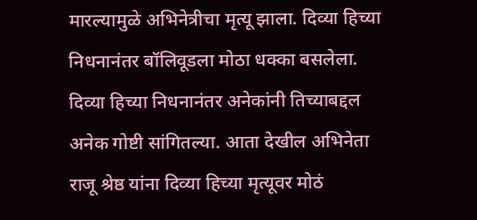मारल्यामुळे अभिनेत्रीचा मृत्यू झाला. दिव्या हिच्या निधनानंतर बॉलिवूडला मोठा धक्का बसलेला. दिव्या हिच्या निधनानंतर अनेकांनी तिच्याबद्दल अनेक गोष्टी सांगितल्या. आता देखील अभिनेता राजू श्रेष्ठ यांना दिव्या हिच्या मृत्यूवर मोठं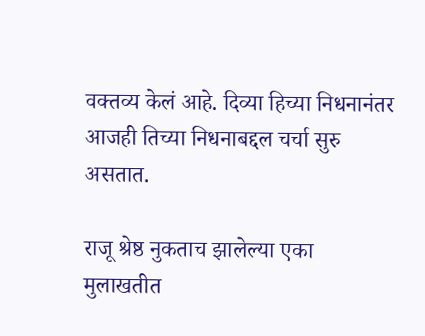वक्तव्य केलं आहे. दिव्या हिच्या निधनानंतर आजही तिच्या निधनाबद्दल चर्चा सुरु असतात.

राजू श्रेष्ठ नुकताच झालेल्या एका मुलाखतीत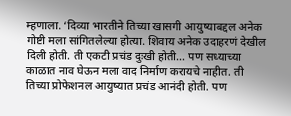म्हणाला. ‘दिव्या भारतीने तिच्या खासगी आयुष्याबद्दल अनेक गोष्टी मला सांगितलेल्या होत्या. शिवाय अनेक उदाहरणं देखील दिली होती. ती एकटी प्रचंड दुःखी होती… पण सध्याच्या काळात नाव घेऊन मला वाद निर्माण करायचे नाहीत. ती तिच्या प्रोफेशनल आयुष्यात प्रचंड आनंदी होती. पण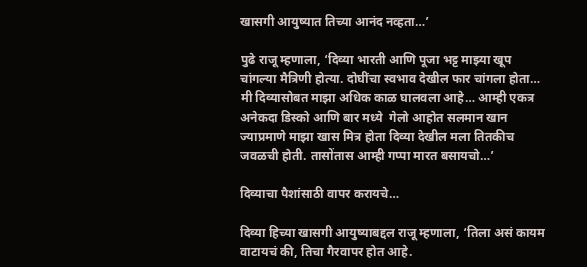खासगी आयुष्यात तिच्या आनंद नव्हता…’

पुढे राजू म्हणाला, ‘दिव्या भारती आणि पूजा भट्ट माझ्या खूप चांगल्या मैत्रिणी होत्या. दोघींचा स्वभाव देखील फार चांगला होता… मी दिव्यासोबत माझा अधिक काळ घालवला आहे… आम्ही एकत्र अनेकदा डिस्को आणि बार मध्ये  गेलो आहोत सलमान खान ज्याप्रमाणे माझा खास मित्र होता दिव्या देखील मला तितकीच जवळची होती. तासोंतास आम्ही गप्पा मारत बसायचो…’

दिव्याचा पैशांसाठी वापर करायचे…

दिव्या हिच्या खासगी आयुष्याबद्दल राजू म्हणाला, ‘तिला असं कायम वाटायचं की, तिचा गैरवापर होत आहे.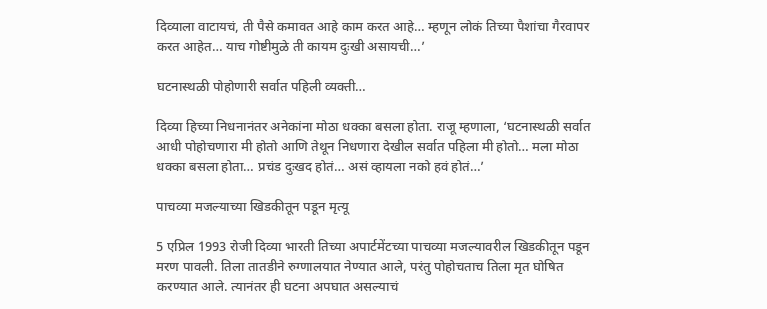दिव्याला वाटायचं, ती पैसे कमावत आहे काम करत आहे… म्हणून लोकं तिच्या पैशांचा गैरवापर करत आहेत… याच गोष्टीमुळे ती कायम दुःखी असायची…’

घटनास्थळी पोहोणारी सर्वात पहिली व्यक्ती…

दिव्या हिच्या निधनानंतर अनेकांना मोठा धक्का बसला होता. राजू म्हणाला, ‘घटनास्थळी सर्वात आधी पोहोचणारा मी होतो आणि तेथून निधणारा देखील सर्वात पहिला मी होतो… मला मोठा धक्का बसला होता… प्रचंड दुःखद होतं… असं व्हायला नको हवं होतं…’

पाचव्या मजल्याच्या खिडकीतून पडून मृत्यू

5 एप्रिल 1993 रोजी दिव्या भारती तिच्या अपार्टमेंटच्या पाचव्या मजल्यावरील खिडकीतून पडून मरण पावली. तिला तातडीने रुग्णालयात नेण्यात आले, परंतु पोहोचताच तिला मृत घोषित करण्यात आले. त्यानंतर ही घटना अपघात असल्याचं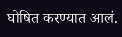घोषित करण्यात आलं.